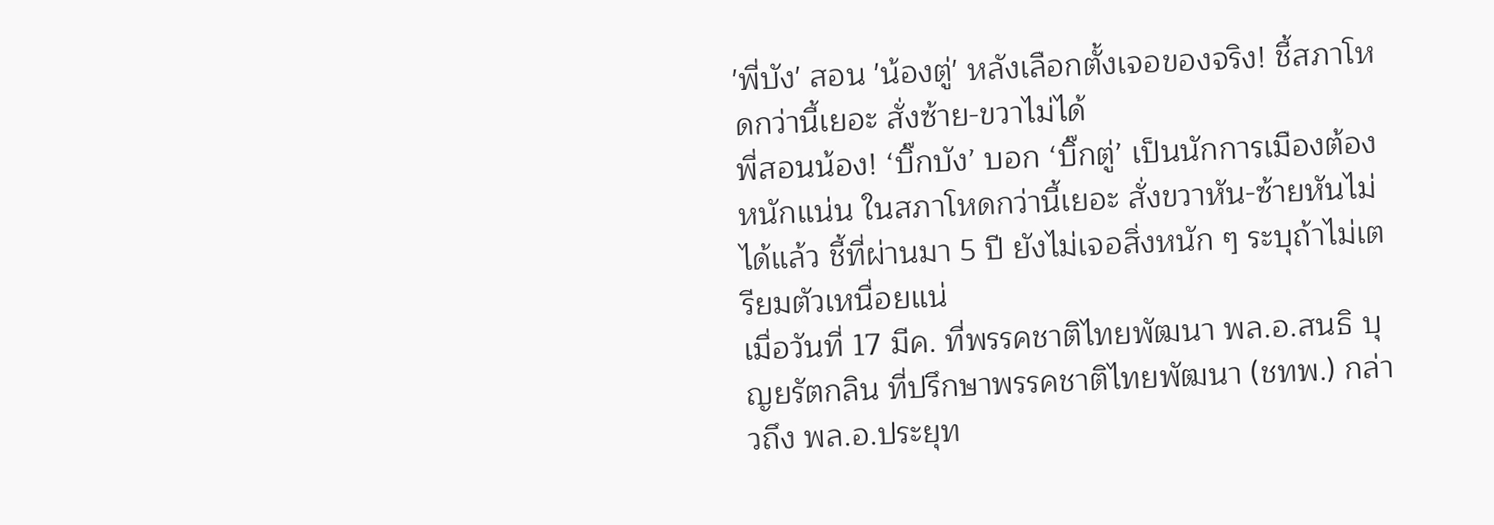'พี่บัง' สอน 'น้องตู่' หลังเลือกตั้งเจอของจริง! ชี้สภาโหดกว่านี้เยอะ สั่งซ้าย-ขวาไม่ได้
พี่สอนน้อง! ‘บิ๊กบัง’ บอก ‘บิ๊กตู่’ เป็นนักการเมืองต้องหนักแน่น ในสภาโหดกว่านี้เยอะ สั่งขวาหัน-ซ้ายหันไม่ได้แล้ว ชี้ที่ผ่านมา 5 ปี ยังไม่เจอสิ่งหนัก ๆ ระบุถ้าไม่เตรียมตัวเหนื่อยแน่
เมื่อวันที่ 17 มีค. ที่พรรคชาติไทยพัฒนา พล.อ.สนธิ บุญยรัตกลิน ที่ปรึกษาพรรคชาติไทยพัฒนา (ชทพ.) กล่าวถึง พล.อ.ประยุท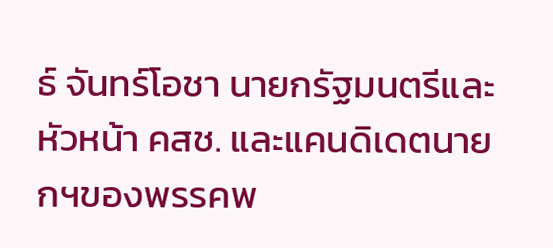ธ์ จันทร์โอชา นายกรัฐมนตรีและหัวหน้า คสช. และแคนดิเดตนายกฯของพรรคพ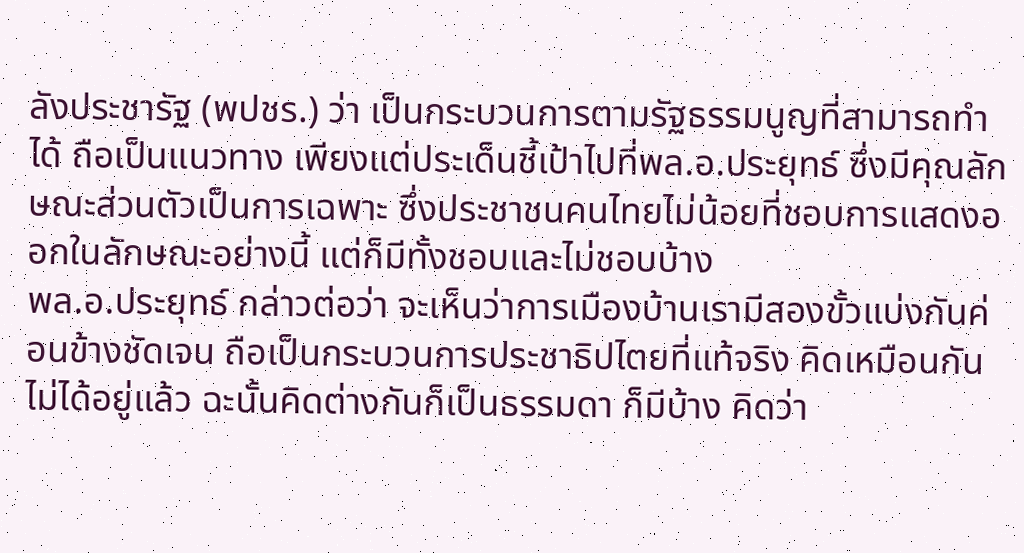ลังประชารัฐ (พปชร.) ว่า เป็นกระบวนการตามรัฐธรรมนูญที่สามารถทำได้ ถือเป็นแนวทาง เพียงแต่ประเด็นชี้เป้าไปที่พล.อ.ประยุทธ์ ซึ่งมีคุณลักษณะส่วนตัวเป็นการเฉพาะ ซึ่งประชาชนคนไทยไม่น้อยที่ชอบการแสดงออกในลักษณะอย่างนี้ แต่ก็มีทั้งชอบและไม่ชอบบ้าง
พล.อ.ประยุทธ์ กล่าวต่อว่า จะเห็นว่าการเมืองบ้านเรามีสองขั้วแบ่งกันค่อนข้างชัดเจน ถือเป็นกระบวนการประชาธิปไตยที่แท้จริง คิดเหมือนกันไม่ได้อยู่แล้ว ฉะนั้นคิดต่างกันก็เป็นธรรมดา ก็มีบ้าง คิดว่า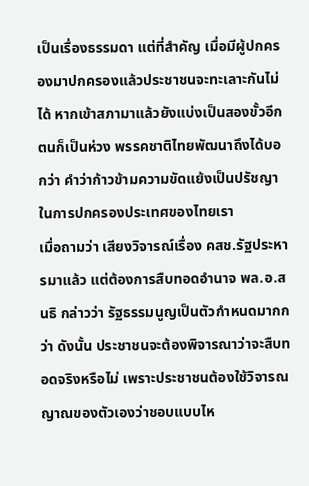เป็นเรื่องธรรมดา แต่ที่สำคัญ เมื่อมีผู้ปกครองมาปกครองแล้วประชาชนจะทะเลาะกันไม่ได้ หากเข้าสภามาแล้วยังแบ่งเป็นสองขั้วอีกตนก็เป็นห่วง พรรคชาติไทยพัฒนาถึงได้บอกว่า คำว่าก้าวข้ามความขัดแย้งเป็นปรัชญาในการปกครองประเทศของไทยเรา
เมื่อถามว่า เสียงวิจารณ์เรื่อง คสช.รัฐประหารมาแล้ว แต่ต้องการสืบทอดอำนาจ พล.อ.สนธิ กล่าวว่า รัฐธรรมนูญเป็นตัวกำหนดมากกว่า ดังนั้น ประชาชนจะต้องพิจารณาว่าจะสืบทอดจริงหรือไม่ เพราะประชาชนต้องใช้วิจารณญาณของตัวเองว่าชอบแบบไห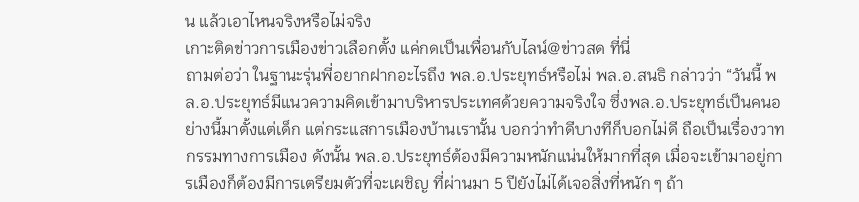น แล้วเอาไหนจริงหรือไม่จริง
เกาะติดข่าวการเมืองข่าวเลือกตั้ง แค่กดเป็นเพื่อนกับไลน์@ข่าวสด ที่นี่
ถามต่อว่า ในฐานะรุ่นพี่อยากฝากอะไรถึง พล.อ.ประยุทธ์หรือไม่ พล.อ.สนธิ กล่าวว่า “วันนี้ พล.อ.ประยุทธ์มีแนวความคิดเข้ามาบริหารประเทศด้วยความจริงใจ ซึ่งพล.อ.ประยุทธ์เป็นคนอย่างนี้มาตั้งแต่เด็ก แต่กระแสการเมืองบ้านเรานั้น บอกว่าทำดีบางทีก็บอกไม่ดี ถือเป็นเรื่องวาทกรรมทางการเมือง ดังนั้น พล.อ.ประยุทธ์ต้องมีความหนักแน่นให้มากที่สุด เมื่อจะเข้ามาอยู่การเมืองก็ต้องมีการเตรียมตัวที่จะเผชิญ ที่ผ่านมา 5 ปียังไม่ได้เจอสิ่งที่หนัก ๆ ถ้า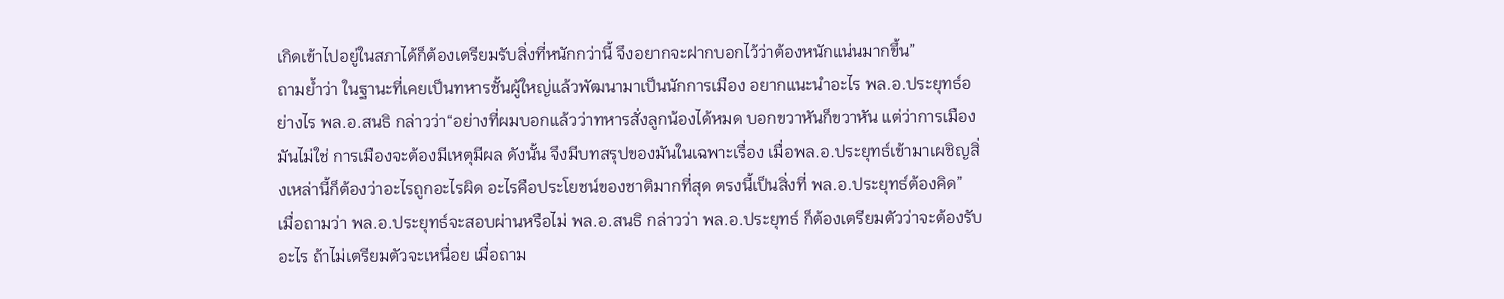เกิดเข้าไปอยู่ในสภาได้ก็ต้องเตรียมรับสิ่งที่หนักกว่านี้ จึงอยากจะฝากบอกไว้ว่าต้องหนักแน่นมากขึ้น”
ถามย้ำว่า ในฐานะที่เคยเป็นทหารชั้นผู้ใหญ่แล้วพัฒนามาเป็นนักการเมือง อยากแนะนำอะไร พล.อ.ประยุทธ์อย่างไร พล.อ.สนธิ กล่าวว่า“อย่างที่ผมบอกแล้วว่าทหารสั่งลูกน้องได้หมด บอกขวาหันก็ขวาหัน แต่ว่าการเมืองมันไม่ใช่ การเมืองจะต้องมีเหตุมีผล ดังนั้น จึงมีบทสรุปของมันในเฉพาะเรื่อง เมื่อพล.อ.ประยุทธ์เข้ามาเผชิญสิ่งเหล่านี้ก็ต้องว่าอะไรถูกอะไรผิด อะไรคือประโยชน์ของชาติมากที่สุด ตรงนี้เป็นสิ่งที่ พล.อ.ประยุทธ์ต้องคิด”
เมื่อถามว่า พล.อ.ประยุทธ์จะสอบผ่านหรือไม่ พล.อ.สนธิ กล่าวว่า พล.อ.ประยุทธ์ ก็ต้องเตรียมตัวว่าจะต้องรับอะไร ถ้าไม่เตรียมตัวจะเหนื่อย เมื่อถาม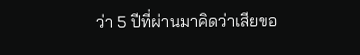ว่า 5 ปีที่ผ่านมาคิดว่าเสียขอ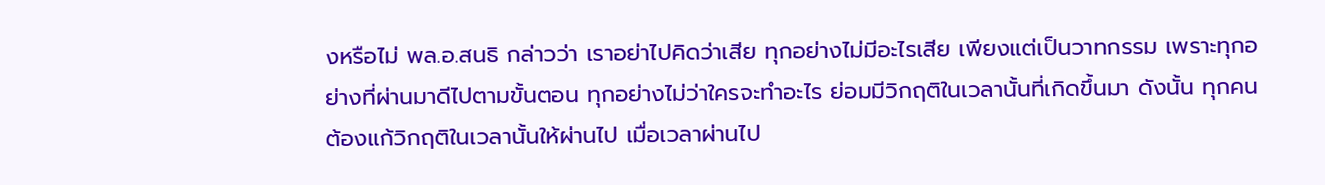งหรือไม่ พล.อ.สนธิ กล่าวว่า เราอย่าไปคิดว่าเสีย ทุกอย่างไม่มีอะไรเสีย เพียงแต่เป็นวาทกรรม เพราะทุกอย่างที่ผ่านมาดีไปตามขั้นตอน ทุกอย่างไม่ว่าใครจะทำอะไร ย่อมมีวิกฤติในเวลานั้นที่เกิดขึ้นมา ดังนั้น ทุกคนต้องแก้วิกฤติในเวลานั้นให้ผ่านไป เมื่อเวลาผ่านไป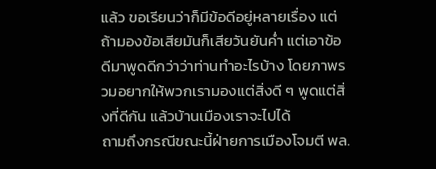แล้ว ขอเรียนว่าก็มีข้อดีอยู่หลายเรื่อง แต่ถ้ามองข้อเสียมันก็เสียวันยันค่ำ แต่เอาข้อดีมาพูดดีกว่าว่าท่านทำอะไรบ้าง โดยภาพรวมอยากให้พวกเรามองแต่สิ่งดี ๆ พูดแต่สิ่งที่ดีกัน แล้วบ้านเมืองเราจะไปได้
ถามถึงกรณีขณะนี้ฝ่ายการเมืองโจมตี พล.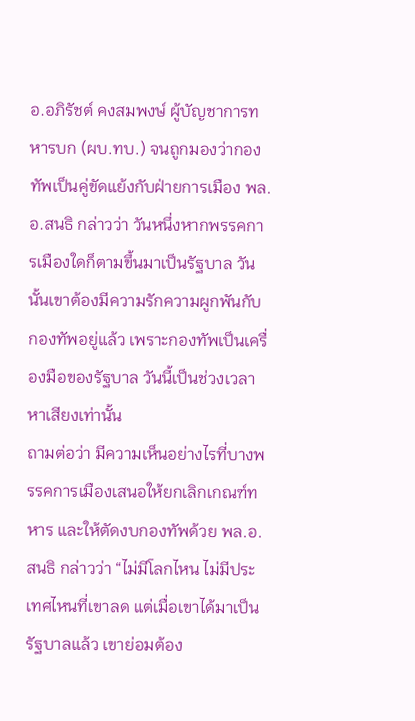อ.อภิรัชต์ คงสมพงษ์ ผู้บัญชาการทหารบก (ผบ.ทบ.) จนถูกมองว่ากองทัพเป็นคู่ขัดแย้งกับฝ่ายการเมือง พล.อ.สนธิ กล่าวว่า วันหนึ่งหากพรรคการเมืองใดก็ตามขึ้นมาเป็นรัฐบาล วันนั้นเขาต้องมีความรักความผูกพันกับกองทัพอยู่แล้ว เพราะกองทัพเป็นเครื่องมือของรัฐบาล วันนี้เป็นช่วงเวลาหาเสียงเท่านั้น
ถามต่อว่า มีความเห็นอย่างไรที่บางพรรคการเมืองเสนอให้ยกเลิกเกณฑ์ทหาร และให้ตัดงบกองทัพด้วย พล.อ.สนธิ กล่าวว่า “ไม่มีโลกไหน ไม่มีประเทศไหนที่เขาลด แต่เมื่อเขาได้มาเป็นรัฐบาลแล้ว เขาย่อมต้อง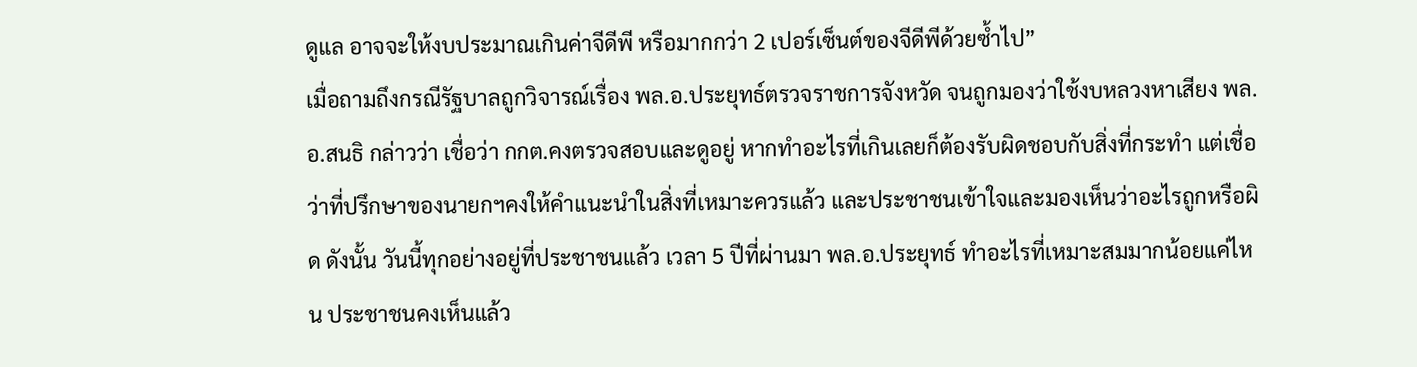ดูแล อาจจะให้งบประมาณเกินค่าจีดีพี หรือมากกว่า 2 เปอร์เซ็นต์ของจีดีพีด้วยซ้ำไป”
เมื่อถามถึงกรณีรัฐบาลถูกวิจารณ์เรื่อง พล.อ.ประยุทธ์ตรวจราชการจังหวัด จนถูกมองว่าใช้งบหลวงหาเสียง พล.อ.สนธิ กล่าวว่า เชื่อว่า กกต.คงตรวจสอบและดูอยู่ หากทำอะไรที่เกินเลยก็ต้องรับผิดชอบกับสิ่งที่กระทำ แต่เชื่อว่าที่ปรึกษาของนายกฯคงให้คำแนะนำในสิ่งที่เหมาะควรแล้ว และประชาชนเข้าใจและมองเห็นว่าอะไรถูกหรือผิด ดังนั้น วันนี้ทุกอย่างอยู่ที่ประชาชนแล้ว เวลา 5 ปีที่ผ่านมา พล.อ.ประยุทธ์ ทำอะไรที่เหมาะสมมากน้อยแค่ไหน ประชาชนคงเห็นแล้ว